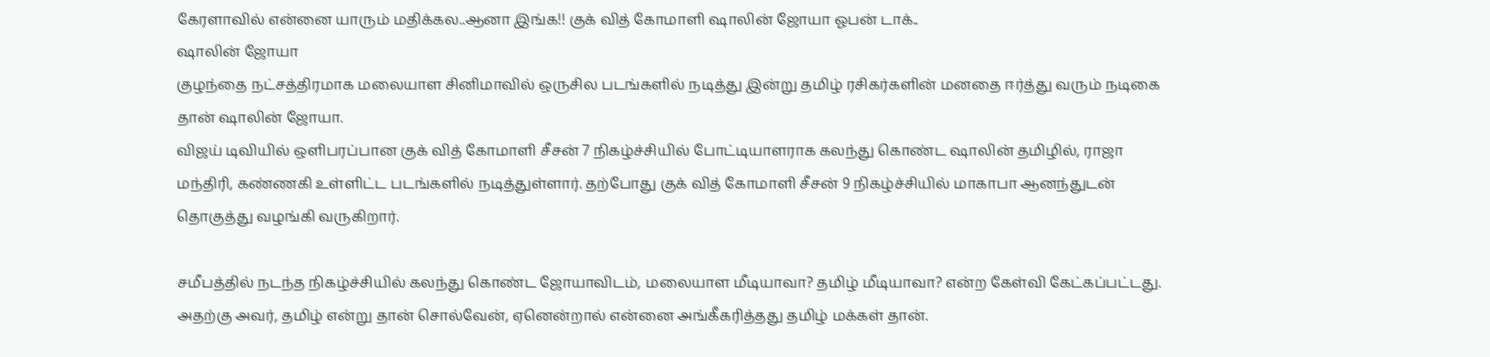கேரளாவில் என்னை யாரும் மதிக்கல..ஆனா இங்க!! குக் வித் கோமாளி ஷாலின் ஜோயா ஓபன் டாக்..
ஷாலின் ஜோயா
குழந்தை நட்சத்திரமாக மலையாள சினிமாவில் ஒருசில படங்களில் நடித்து இன்று தமிழ் ரசிகர்களின் மனதை ஈர்த்து வரும் நடிகை தான் ஷாலின் ஜோயா.
விஜய் டிவியில் ஒளிபரப்பான குக் வித் கோமாளி சீசன் 7 நிகழ்ச்சியில் போட்டியாளராக கலந்து கொண்ட ஷாலின் தமிழில், ராஜா மந்திரி, கண்ணகி உள்ளிட்ட படங்களில் நடித்துள்ளார். தற்போது குக் வித் கோமாளி சீசன் 9 நிகழ்ச்சியில் மாகாபா ஆனந்துடன் தொகுத்து வழங்கி வருகிறார்.

சமீபத்தில் நடந்த நிகழ்ச்சியில் கலந்து கொண்ட ஜோயாவிடம், மலையாள மீடியாவா? தமிழ் மீடியாவா? என்ற கேள்வி கேட்கப்பட்டது. அதற்கு அவர், தமிழ் என்று தான் சொல்வேன், ஏனென்றால் என்னை அங்கீகரித்தது தமிழ் மக்கள் தான்.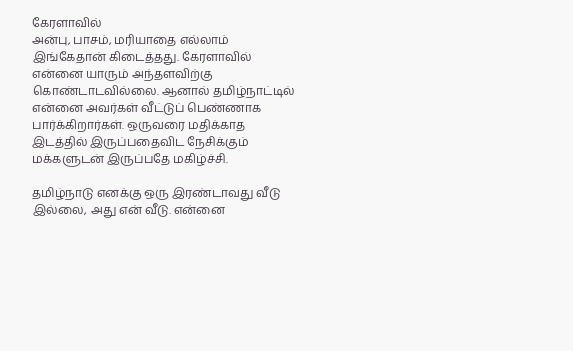கேரளாவில்
அன்பு, பாசம், மரியாதை எல்லாம் இங்கேதான் கிடைத்தது. கேரளாவில் என்னை யாரும் அந்தளவிற்கு கொண்டாடவில்லை. ஆனால் தமிழ்நாட்டில் என்னை அவர்கள் வீட்டுப் பெண்ணாக பார்க்கிறார்கள். ஒருவரை மதிக்காத இடத்தில் இருப்பதைவிட நேசிக்கும் மக்களுடன் இருப்பதே மகிழ்ச்சி.

தமிழ்நாடு எனக்கு ஒரு இரண்டாவது வீடு இல்லை, அது என் வீடு. என்னை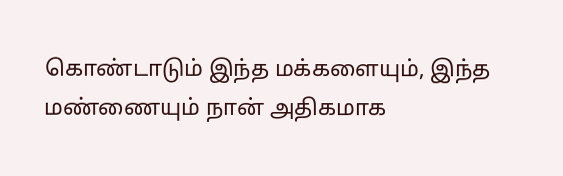கொண்டாடும் இந்த மக்களையும், இந்த மண்ணையும் நான் அதிகமாக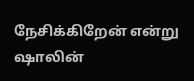நேசிக்கிறேன் என்று ஷாலின்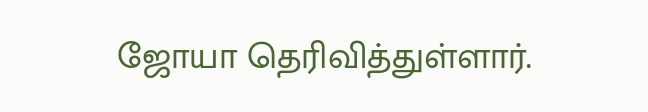ஜோயா தெரிவித்துள்ளார்.